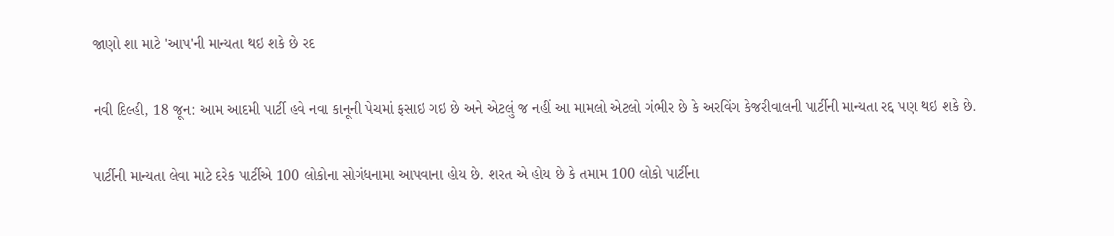જાણો શા માટે 'આપ'ની માન્યતા થઇ શકે છે રદ

નવી દિલ્હી, 18 જૂન: આમ આદમી પાર્ટી હવે નવા કાનૂની પેચમાં ફસાઇ ગઇ છે અને એટલું જ નહીં આ મામલો એટલો ગંભીર છે કે અરવિંગ કેજરીવાલની પાર્ટીની માન્યતા રદ્દ પણ થઇ શકે છે.

પાર્ટીની માન્યતા લેવા માટે દરેક પાર્ટીએ 100 લોકોના સોગંધનામા આપવાના હોય છે. શરત એ હોય છે કે તમામ 100 લોકો પાર્ટીના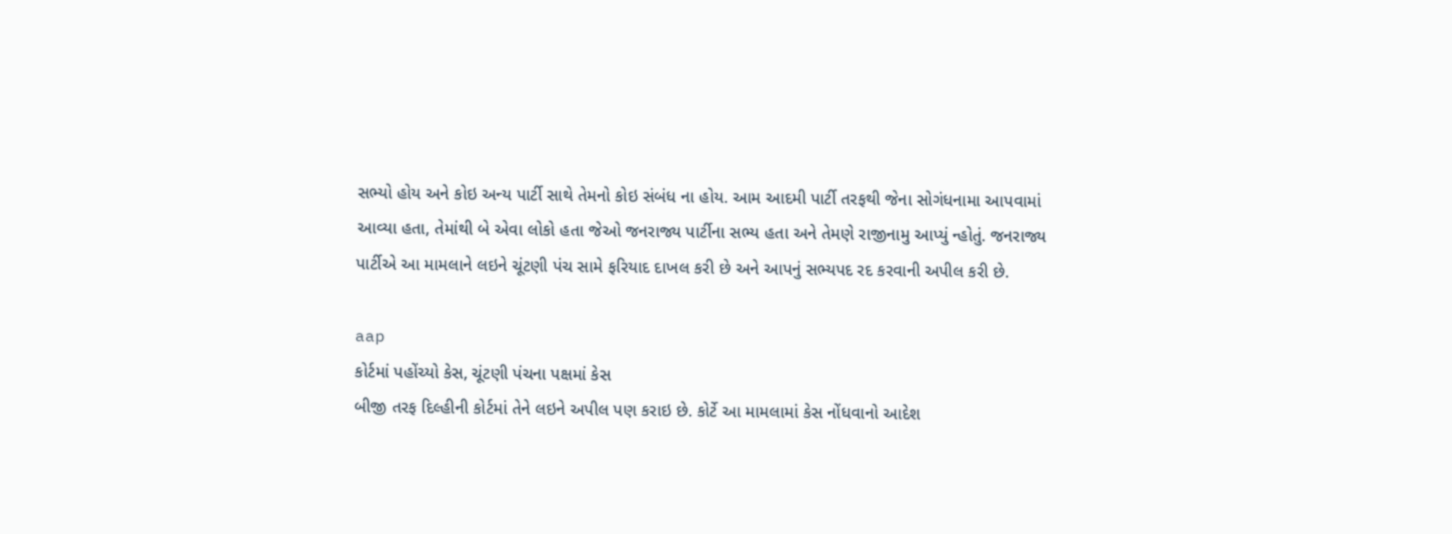સભ્યો હોય અને કોઇ અન્ય પાર્ટી સાથે તેમનો કોઇ સંબંધ ના હોય. આમ આદમી પાર્ટી તરફથી જેના સોગંધનામા આપવામાં આવ્યા હતા, તેમાંથી બે એવા લોકો હતા જેઓ જનરાજ્ય પાર્ટીના સભ્ય હતા અને તેમણે રાજીનામુ આપ્યું ન્હોતું. જનરાજ્ય પાર્ટીએ આ મામલાને લઇને ચૂંટણી પંચ સામે ફરિયાદ દાખલ કરી છે અને આપનું સભ્યપદ રદ કરવાની અપીલ કરી છે.

aap
કોર્ટમાં પહોંચ્યો કેસ, ચૂંટણી પંચના પક્ષમાં કેસ
બીજી તરફ દિલ્હીની કોર્ટમાં તેને લઇને અપીલ પણ કરાઇ છે. કોર્ટે આ મામલામાં કેસ નોંધવાનો આદેશ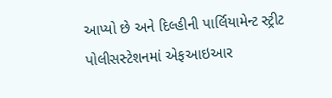આપ્યો છે અને દિલ્હીની પાર્લિયામેન્ટ સ્ટ્રીટ પોલીસસ્ટેશનમાં એફઆઇઆર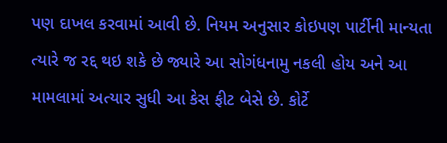પણ દાખલ કરવામાં આવી છે. નિયમ અનુસાર કોઇપણ પાર્ટીની માન્યતા ત્યારે જ રદ્દ થઇ શકે છે જ્યારે આ સોગંધનામુ નકલી હોય અને આ મામલામાં અત્યાર સુધી આ કેસ ફીટ બેસે છે. કોર્ટે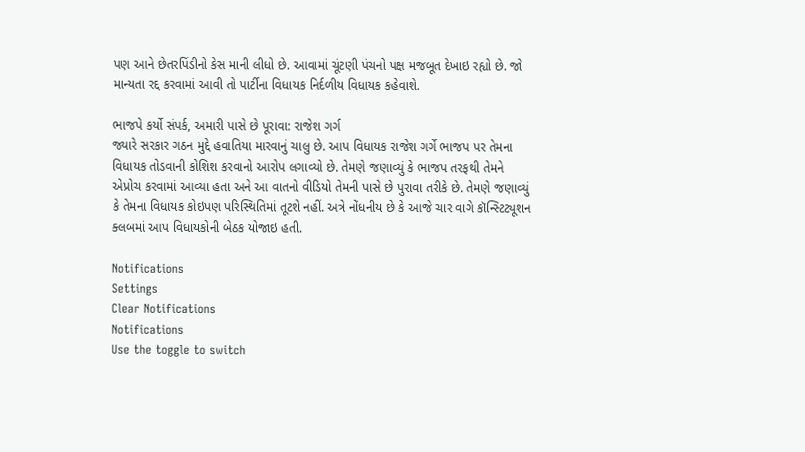પણ આને છેતરપિંડીનો કેસ માની લીધો છે. આવામાં ચૂંટણી પંચનો પક્ષ મજબૂત દેખાઇ રહ્યો છે. જો માન્યતા રદ્દ કરવામાં આવી તો પાર્ટીના વિધાયક નિર્દળીય વિધાયક કહેવાશે.

ભાજપે કર્યો સંપર્ક, અમારી પાસે છે પૂરાવા: રાજેશ ગર્ગ
જ્યારે સરકાર ગઠન મુદ્દે હવાતિયા મારવાનું ચાલુ છે. આપ વિધાયક રાજેશ ગર્ગે ભાજપ પર તેમના વિધાયક તોડવાની કોશિશ કરવાનો આરોપ લગાવ્યો છે. તેમણે જણાવ્યું કે ભાજપ તરફથી તેમને એપ્રોચ કરવામાં આવ્યા હતા અને આ વાતનો વીડિયો તેમની પાસે છે પુરાવા તરીકે છે. તેમણે જણાવ્યું કે તેમના વિધાયક કોઇપણ પરિસ્થિતિમાં તૂટશે નહીં. અત્રે નોંધનીય છે કે આજે ચાર વાગે કૉન્સ્ટિટ્યૂશન ક્લબમાં આપ વિધાયકોની બેઠક યોજાઇ હતી.

Notifications
Settings
Clear Notifications
Notifications
Use the toggle to switch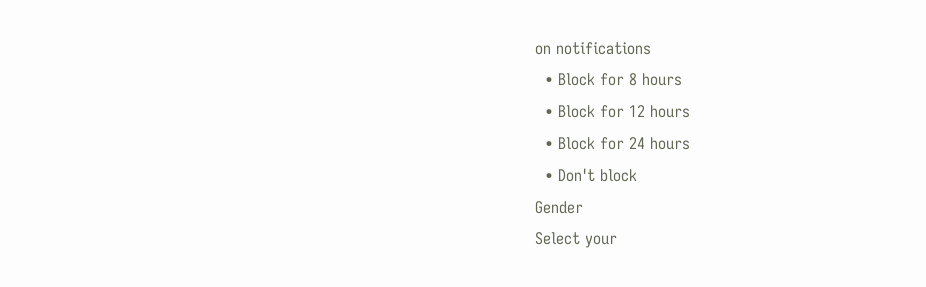on notifications
  • Block for 8 hours
  • Block for 12 hours
  • Block for 24 hours
  • Don't block
Gender
Select your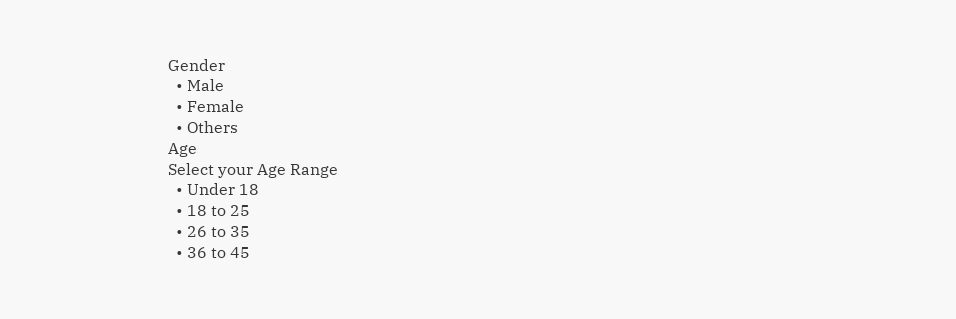Gender
  • Male
  • Female
  • Others
Age
Select your Age Range
  • Under 18
  • 18 to 25
  • 26 to 35
  • 36 to 45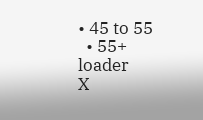• 45 to 55
  • 55+
loader
X